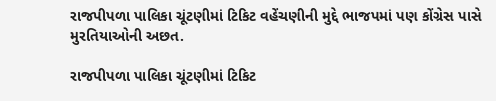રાજપીપળા પાલિકા ચૂંટણીમાં ટિકિટ વહેંચણીની મુદ્દે ભાજપમાં પણ કોંગ્રેસ પાસે મુરતિયાઓની અછત.

રાજપીપળા પાલિકા ચૂંટણીમાં ટિકિટ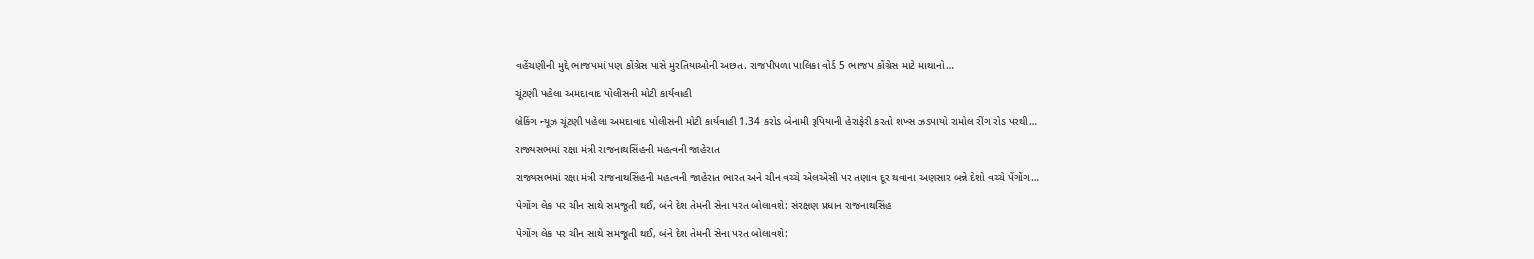વહેંચણીની મુદ્દે ભાજપમાં પણ કોંગ્રેસ પાસે મુરતિયાઓની અછત. રાજપીપળા પાલિકા વોર્ડ 5 ભાજપ કોંગ્રેસ માટે માથાનો…

ચૂંટણી પહેલા અમદાવાદ પોલીસની મોટી કાર્યવાહી

બ્રેકિંગ ન્યૂઝ ચૂંટણી પહેલા અમદાવાદ પોલીસની મોટી કાર્યવાહી 1.34 કરોડ બેનામી રૂપિયાની હેરાફેરી કરતો શખ્સ ઝડપાયો રામોલ રીંગ રોડ પરથી…

રાજ્યસભમાં રક્ષા મંત્રી રાજનાથસિંહની મહત્વની જાહેરાત

રાજ્યસભમાં રક્ષા મંત્રી રાજનાથસિંહની મહત્વની જાહેરાત ભારત અને ચીન વચ્ચે એલએસી પર તણાવ દૂર થવાના અણસાર બન્ને દેશો વચ્ચે પેંગોંગ…

પેગોંગ લેક પર ચીન સાથે સમજૂતી થઈ, બંને દેશ તેમની સેના પરત બોલાવશે: સંરક્ષણ પ્રધાન રાજનાથસિંહ

પેગોંગ લેક પર ચીન સાથે સમજૂતી થઈ, બંને દેશ તેમની સેના પરત બોલાવશે: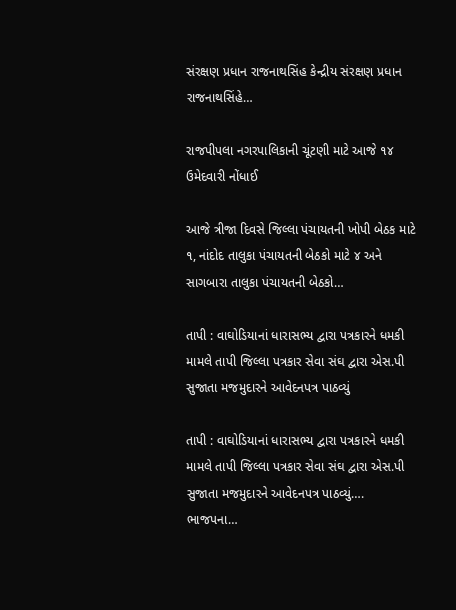સંરક્ષણ પ્રધાન રાજનાથસિંહ કેન્દ્રીય સંરક્ષણ પ્રધાન રાજનાથસિંહે…

રાજપીપલા નગરપાલિકાની ચૂંટણી માટે આજે ૧૪ ઉમેદવારી નોંધાઈ

આજે ત્રીજા દિવસે જિલ્લા પંચાયતની ખોપી બેઠક માટે ૧, નાંદોદ તાલુકા પંચાયતની બેઠકો માટે ૪ અને સાગબારા તાલુકા પંચાયતની બેઠકો…

તાપી : વાઘોડિયાનાં ધારાસભ્ય દ્વારા પત્રકારને ધમકી મામલે તાપી જિલ્લા પત્રકાર સેવા સંઘ દ્વારા એસ.પી સુજાતા મજમુદારને આવેદનપત્ર પાઠવ્યું

તાપી : વાઘોડિયાનાં ધારાસભ્ય દ્વારા પત્રકારને ધમકી મામલે તાપી જિલ્લા પત્રકાર સેવા સંઘ દ્વારા એસ.પી સુજાતા મજમુદારને આવેદનપત્ર પાઠવ્યું…. ભાજપના…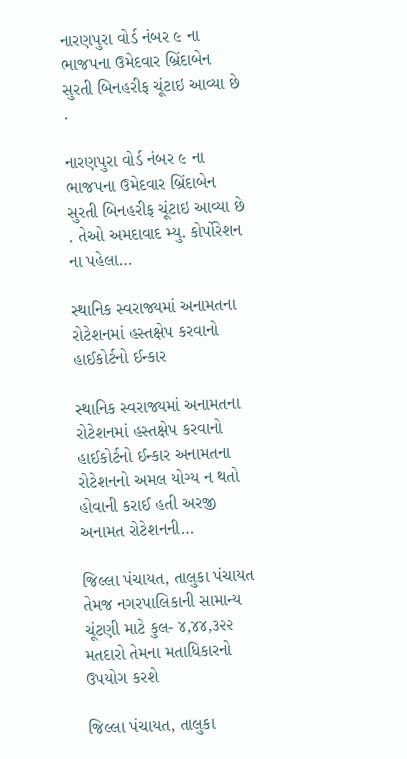નારણપુરા વોર્ડ નંબર ૯ ના ભાજપના ઉમેદવાર બ્રિંદાબેન સુરતી બિનહરીફ ચૂંટાઇ આવ્યા છે .

નારણપુરા વોર્ડ નંબર ૯ ના ભાજપના ઉમેદવાર બ્રિંદાબેન સુરતી બિનહરીફ ચૂંટાઇ આવ્યા છે . તેઓ અમદાવાદ મ્યુ. કોર્પોરેશન ના પહેલા…

સ્થાનિક સ્વરાજ્યમાં અનામતના રોટેશનમાં હસ્તક્ષેપ કરવાનો હાઈકોર્ટનો ઈન્કાર

સ્થાનિક સ્વરાજ્યમાં અનામતના રોટેશનમાં હસ્તક્ષેપ કરવાનો હાઈકોર્ટનો ઈન્કાર અનામતના રોટેશનનો અમલ યોગ્ય ન થતો હોવાની કરાઈ હતી અરજી અનામત રોટેશનની…

જિલ્લા પંચાયત, તાલુકા પંચાયત તેમજ નગરપાલિકાની સામાન્ય ચૂંટણી માટે કુલ- ૪,૪૪,૩૨૨ મતદારો તેમના મતાધિકારનો ઉપયોગ કરશે

જિલ્લા પંચાયત, તાલુકા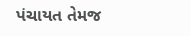પંચાયત તેમજ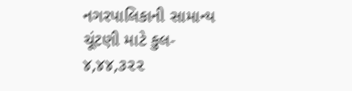નગરપાલિકાની સામાન્ય ચૂંટણી માટે કુલ- ૪,૪૪,૩૨૨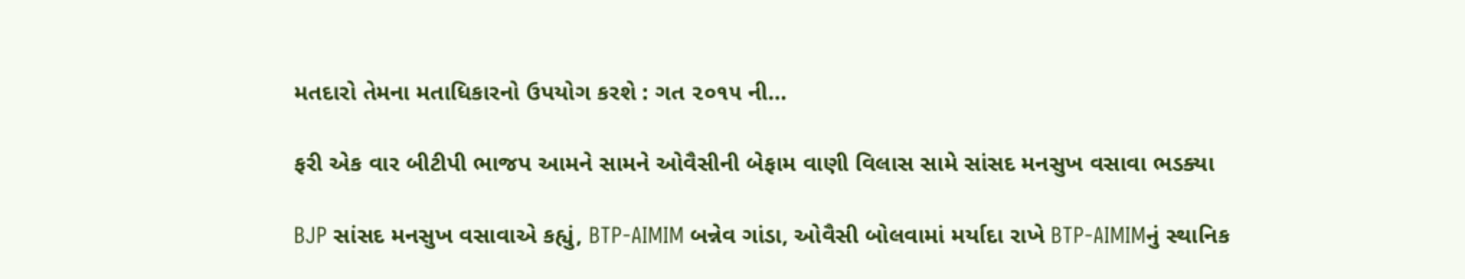મતદારો તેમના મતાધિકારનો ઉપયોગ કરશે : ગત ૨૦૧૫ ની…

ફરી એક વાર બીટીપી ભાજપ આમને સામને ઓવૈસીની બેફામ વાણી વિલાસ સામે સાંસદ મનસુખ વસાવા ભડક્યા

BJP સાંસદ મનસુખ વસાવાએ કહ્યું, BTP-AIMIM બન્નેવ ગાંડા, ઓવૈસી બોલવામાં મર્યાદા રાખે BTP-AIMIMનું સ્થાનિક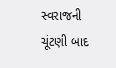સ્વરાજની ચૂંટણી બાદ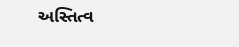અસ્તિત્વ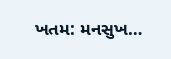ખતમ: મનસુખ…